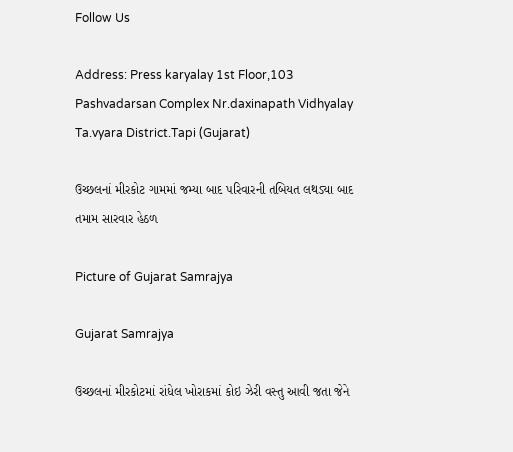Follow Us

Address: Press karyalay 1st Floor,103 Pashvadarsan Complex Nr.daxinapath Vidhyalay Ta.vyara District.Tapi (Gujarat)

ઉચ્છલનાં મીરકોટ ગામમાં જમ્યા બાદ પરિવારની તબિયત લથડ્યા બાદ તમામ સારવાર હેઠળ

Picture of Gujarat Samrajya

Gujarat Samrajya

ઉચ્છલનાં મીરકોટમાં રાંધેલ ખોરાકમાં કોઇ ઝેરી વસ્તુ આવી જતા જેને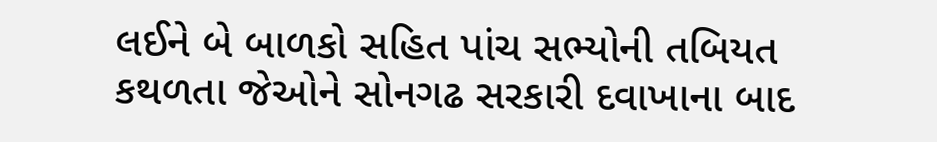લઈને બે બાળકો સહિત પાંચ સભ્યોની તબિયત કથળતા જેઓને સોનગઢ સરકારી દવાખાના બાદ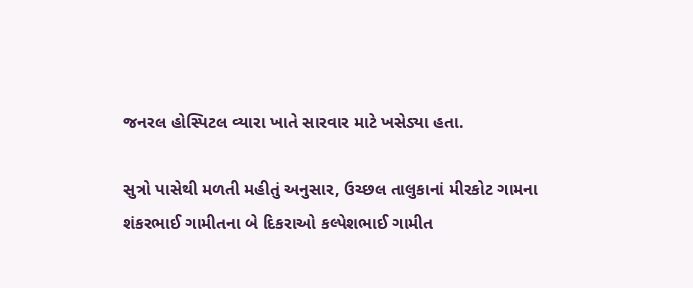જનરલ હોસ્પિટલ વ્યારા ખાતે સારવાર માટે ખસેડ્યા હતા.

સુત્રો પાસેથી મળતી મહીતું અનુસાર, ઉચ્છલ તાલુકાનાં મીરકોટ ગામના શંકરભાઈ ગામીતના બે દિકરાઓ કલ્પેશભાઈ ગામીત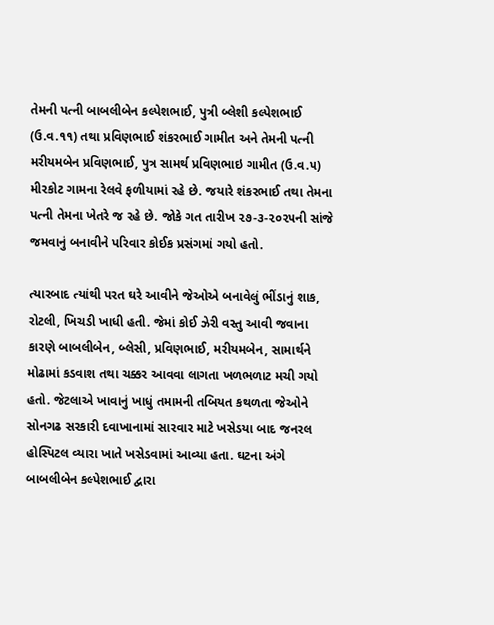તેમની પત્ની બાબલીબેન કલ્પેશભાઈ, પુત્રી બ્લેશી કલ્પેશભાઈ (ઉ.વ.૧૧) તથા પ્રવિણભાઈ શંકરભાઈ ગામીત અને તેમની પત્ની મરીયમબેન પ્રવિણભાઈ, પુત્ર સામર્થ પ્રવિણભાઇ ગામીત (ઉ.વ.૫) મીરકોટ ગામના રેલવે ફળીયામાં રહે છે. જયારે શંકરભાઈ તથા તેમના પત્ની તેમના ખેતરે જ રહે છે. જોકે ગત તારીખ ૨૭-૩-૨૦૨૫ની સાંજે જમવાનું બનાવીને પરિવાર કોઈક પ્રસંગમાં ગયો હતો.

ત્યારબાદ ત્યાંથી પરત ઘરે આવીને જેઓએ બનાવેલું ભીંડાનું શાક, રોટલી, ખિચડી ખાધી હતી. જેમાં કોઈ ઝેરી વસ્તુ આવી જવાના કારણે બાબલીબેન, બ્લેસી, પ્રવિણભાઈ, મરીયમબેન, સામાર્થને મોઢામાં કડવાશ તથા ચક્કર આવવા લાગતા ખળભળાટ મચી ગયો હતો. જેટલાએ ખાવાનું ખાધું તમામની તબિયત કથળતા જેઓને સોનગઢ સરકારી દવાખાનામાં સારવાર માટે ખસેડયા બાદ જનરલ હોસ્પિટલ વ્યારા ખાતે ખસેડવામાં આવ્યા હતા. ઘટના અંગે બાબલીબેન કલ્પેશભાઈ દ્વારા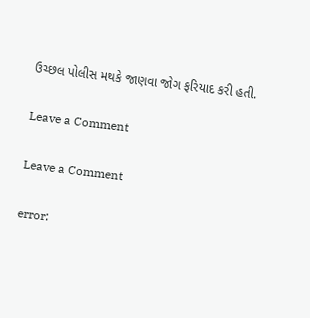ઉચ્છલ પોલીસ મથકે જાણવા જોગ ફરિયાદ કરી હતી.

Leave a Comment

Leave a Comment

error: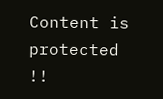Content is protected !!